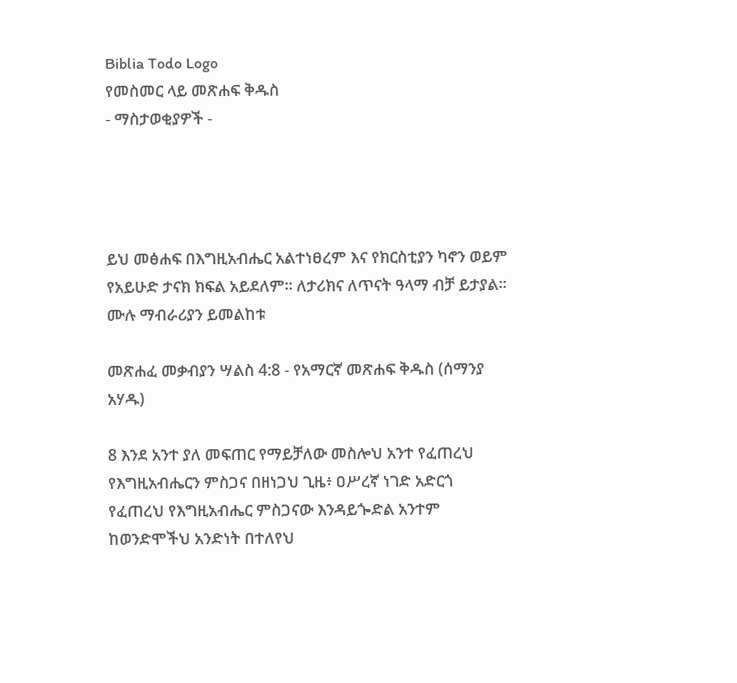Biblia Todo Logo
የመስመር ላይ መጽሐፍ ቅዱስ
- ማስታወቂያዎች -




ይህ መፅሐፍ በእግዚአብሔር አልተነፀረም እና የክርስቲያን ካኖን ወይም የአይሁድ ታናክ ክፍል አይደለም። ለታሪክና ለጥናት ዓላማ ብቻ ይታያል። ሙሉ ማብራሪያን ይመልከቱ

መጽሐፈ መቃብያን ሣልስ 4:8 - የአማርኛ መጽሐፍ ቅዱስ (ሰማንያ አሃዱ)

8 እንደ አንተ ያለ መፍጠር የማይቻለው መስሎህ አንተ የፈጠረህ የእግዚአብሔርን ምስጋና በዘነጋህ ጊዜ፥ ዐሥረኛ ነገድ አድርጎ የፈጠረህ የእግዚአብሔር ምስጋናው እንዳይጐድል አንተም ከወንድሞችህ አንድነት በተለየህ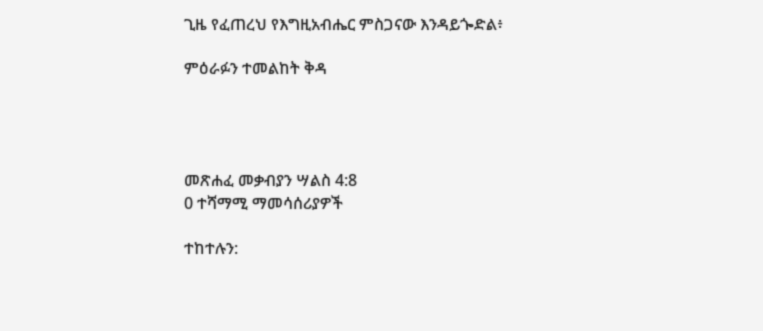ጊዜ የፈጠረህ የእግዚአብሔር ምስጋናው እንዳይጐድል፥

ምዕራፉን ተመልከት ቅዳ




መጽሐፈ መቃብያን ሣልስ 4:8
0 ተሻማሚ ማመሳሰሪያዎች

ተከተሉን: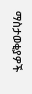ማስታወቂያዎች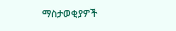ማስታወቂያዎች